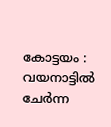കോട്ടയം : വയനാട്ടില്‍ ചേര്‍ന്ന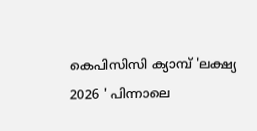കെപിസിസി ക്യാമ്പ് 'ലക്ഷ്യ 2026 ' പിന്നാലെ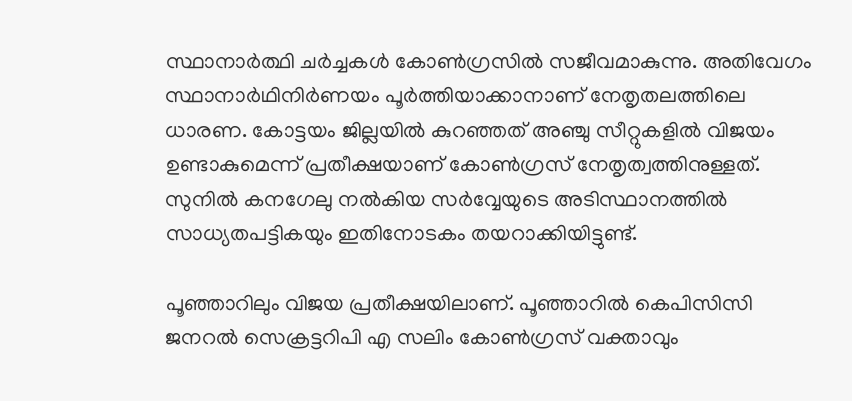സ്ഥാനാര്‍ത്ഥി ചര്‍ച്ചകള്‍ കോണ്‍ഗ്രസില്‍ സജീവമാകുന്നു. അതിവേഗം സ്ഥാനാര്‍ഥിനിര്‍ണയം പൂര്‍ത്തിയാക്കാനാണ് നേതൃതലത്തിലെ ധാരണ. കോട്ടയം ജില്ലയില്‍ കുറഞ്ഞത് അഞ്ചു സീറ്റുകളില്‍ വിജയം ഉണ്ടാകുമെന്ന് പ്രതീക്ഷയാണ് കോണ്‍ഗ്രസ് നേതൃത്വത്തിനുള്ളത്. സുനില്‍ കനഗേലു നല്‍കിയ സര്‍വ്വേയുടെ അടിസ്ഥാനത്തില്‍ സാധ്യതപട്ടികയും ഇതിനോടകം തയറാക്കിയിട്ടുണ്ട്.

പൂഞ്ഞാറിലും വിജയ പ്രതീക്ഷയിലാണ്. പൂഞ്ഞാറില്‍ കെപിസിസി ജനറല്‍ സെക്രട്ടറിപി എ സലിം കോണ്‍ഗ്രസ് വക്താവും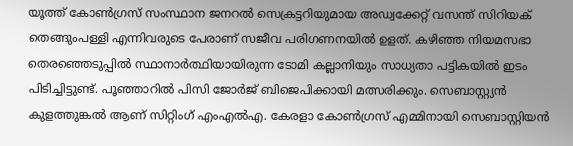യൂത്ത് കോണ്‍ഗ്രസ് സംസ്ഥാന ജനറല്‍ സെക്രട്ടറിയുമായ അഡ്വക്കേറ്റ് വസന്ത് സിറിയക് തെങ്ങുംപള്ളി എന്നിവരുടെ പേരാണ് സജീവ പരിഗണനയില്‍ ഉളത്. കഴിഞ്ഞ നിയമസഭാ തെരഞ്ഞെടുപ്പില്‍ സ്ഥാനാര്‍ത്ഥിയായിരുന്ന ടോമി കല്ലാനിയും സാധ്യതാ പട്ടികയില്‍ ഇടം പിടിച്ചിട്ടുണ്ട്. പൂഞ്ഞാറില്‍ പിസി ജോര്‍ജ് ബിജെപിക്കായി മത്സരിക്കും. സെബാസ്റ്റ്യന്‍ കുളത്തുങ്കല്‍ ആണ് സിറ്റിംഗ് എംഎല്‍എ. കേരളാ കോണ്‍ഗ്രസ് എമ്മിനായി സെബാസ്റ്റിയന്‍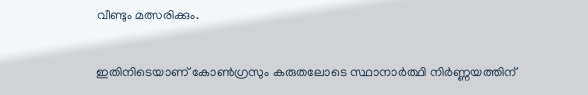വീണ്ടും മത്സരിക്കും.

ഇതിനിടെയാണ് കോണ്‍ഗ്രസും കരുതലോടെ സ്ഥാനാര്‍ത്ഥി നിര്‍ണ്ണയത്തിന്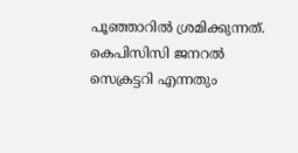പൂഞ്ഞാറില്‍ ശ്രമിക്കുന്നത്. കെപിസിസി ജനറല്‍ സെക്രട്ടറി എന്നതും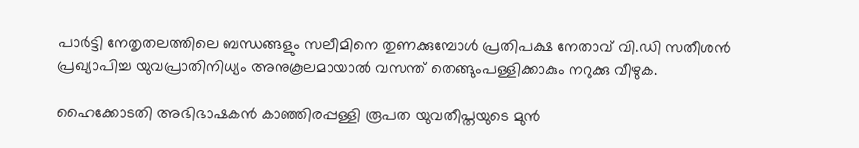പാര്‍ട്ടി നേതൃതലത്തിലെ ബന്ധങ്ങളും സലീമിനെ തുണക്കുമ്പോള്‍ പ്രതിപക്ഷ നേതാവ് വി.ഡി സതീശന്‍ പ്രഖ്യാപിച്ച യുവപ്രാതിനിധ്യം അനുകൂലമായാല്‍ വസന്ത് തെങ്ങുംപള്ളിക്കാകും നറുക്കു വീഴുക.

ഹൈക്കോടതി അഭിഭാഷകന്‍ കാഞ്ഞിരപ്പള്ളി രൂപത യുവതീപ്തയുടെ മുന്‍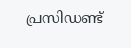പ്രസിഡണ്ട്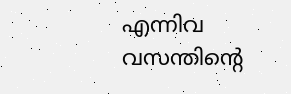എന്നിവ വസന്തിന്റെ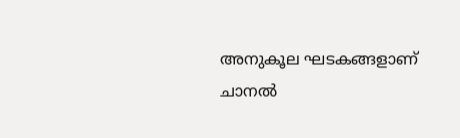അനുകൂല ഘടകങ്ങളാണ് ചാനല്‍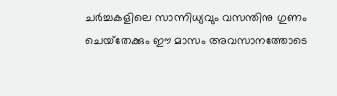ചര്‍ച്ചകളിലെ സാന്നിധ്യവും വസന്തിനു ഗുണം ചെയ്‌തേക്കും ഈ മാസം അവസാനത്തോടെ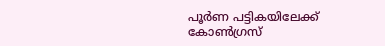പൂര്‍ണ പട്ടികയിലേക്ക് കോണ്‍ഗ്രസ്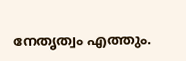നേതൃത്വം എത്തും.